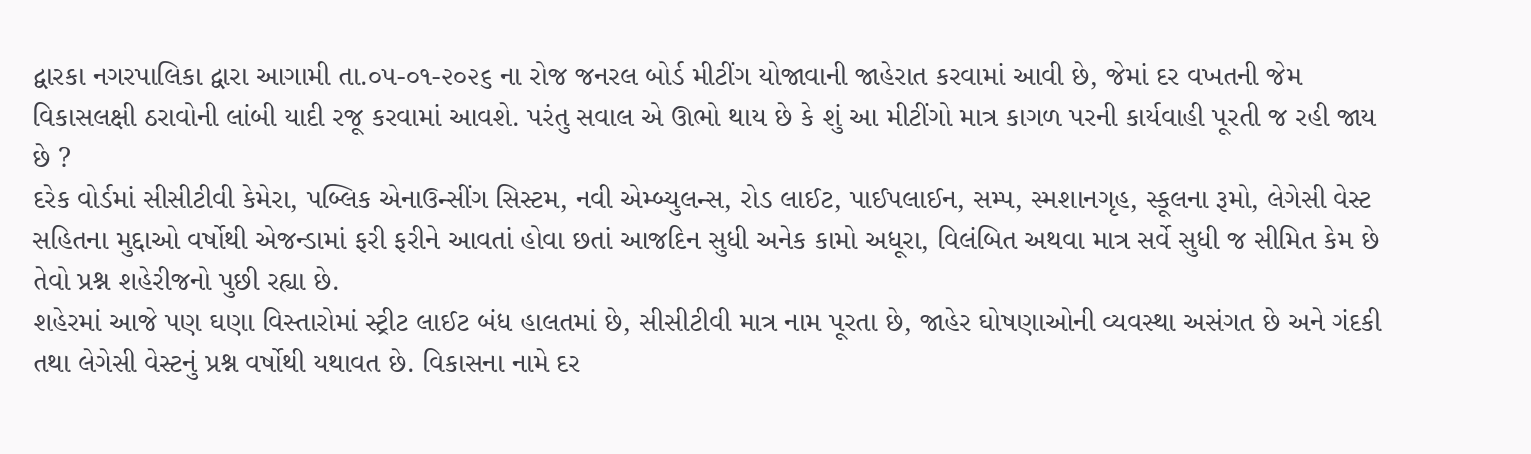દ્વારકા નગરપાલિકા દ્વારા આગામી તા.૦૫-૦૧-૨૦૨૬ ના રોજ જનરલ બોર્ડ મીટીંગ યોજાવાની જાહેરાત કરવામાં આવી છે, જેમાં દર વખતની જેમ વિકાસલક્ષી ઠરાવોની લાંબી યાદી રજૂ કરવામાં આવશે. પરંતુ સવાલ એ ઊભો થાય છે કે શું આ મીટીંગો માત્ર કાગળ પરની કાર્યવાહી પૂરતી જ રહી જાય છે ?
દરેક વોર્ડમાં સીસીટીવી કેમેરા, પબ્લિક એનાઉન્સીંગ સિસ્ટમ, નવી એમ્બ્યુલન્સ, રોડ લાઈટ, પાઈપલાઈન, સમ્પ, સ્મશાનગૃહ, સ્કૂલના રૂમો, લેગેસી વેસ્ટ સહિતના મુદ્દાઓ વર્ષોથી એજન્ડામાં ફરી ફરીને આવતાં હોવા છતાં આજદિન સુધી અનેક કામો અધૂરા, વિલંબિત અથવા માત્ર સર્વે સુધી જ સીમિત કેમ છે તેવો પ્રશ્ન શહેરીજનો પુછી રહ્યા છે.
શહેરમાં આજે પણ ઘણા વિસ્તારોમાં સ્ટ્રીટ લાઈટ બંધ હાલતમાં છે, સીસીટીવી માત્ર નામ પૂરતા છે, જાહેર ઘોષણાઓની વ્યવસ્થા અસંગત છે અને ગંદકી તથા લેગેસી વેસ્ટનું પ્રશ્ન વર્ષોથી યથાવત છે. વિકાસના નામે દર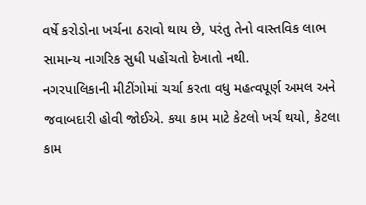વર્ષે કરોડોના ખર્ચના ઠરાવો થાય છે, પરંતુ તેનો વાસ્તવિક લાભ સામાન્ય નાગરિક સુધી પહોંચતો દેખાતો નથી.
નગરપાલિકાની મીટીંગોમાં ચર્ચા કરતા વધુ મહત્વપૂર્ણ અમલ અને જવાબદારી હોવી જોઈએ. કયા કામ માટે કેટલો ખર્ચ થયો, કેટલા કામ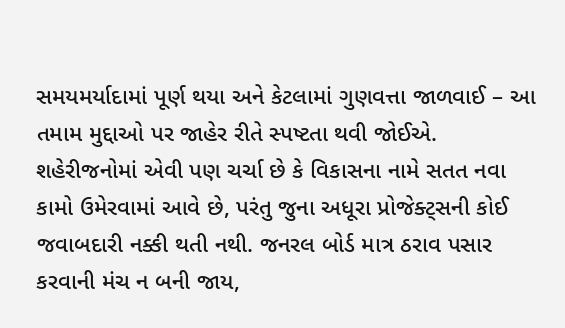સમયમર્યાદામાં પૂર્ણ થયા અને કેટલામાં ગુણવત્તા જાળવાઈ – આ તમામ મુદ્દાઓ પર જાહેર રીતે સ્પષ્ટતા થવી જોઈએ.
શહેરીજનોમાં એવી પણ ચર્ચા છે કે વિકાસના નામે સતત નવા કામો ઉમેરવામાં આવે છે, પરંતુ જુના અધૂરા પ્રોજેક્ટ્સની કોઈ જવાબદારી નક્કી થતી નથી. જનરલ બોર્ડ માત્ર ઠરાવ પસાર કરવાની મંચ ન બની જાય,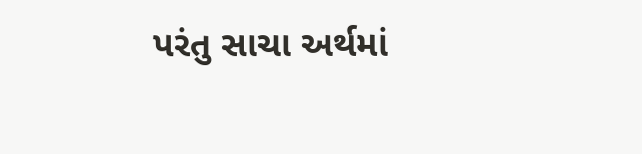પરંતુ સાચા અર્થમાં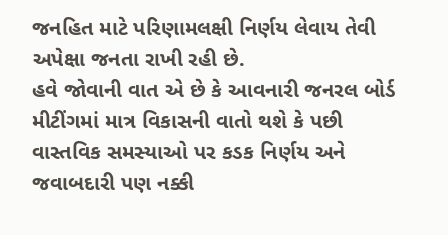જનહિત માટે પરિણામલક્ષી નિર્ણય લેવાય તેવી અપેક્ષા જનતા રાખી રહી છે.
હવે જોવાની વાત એ છે કે આવનારી જનરલ બોર્ડ મીટીંગમાં માત્ર વિકાસની વાતો થશે કે પછી વાસ્તવિક સમસ્યાઓ પર કડક નિર્ણય અને જવાબદારી પણ નક્કી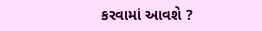કરવામાં આવશે ?